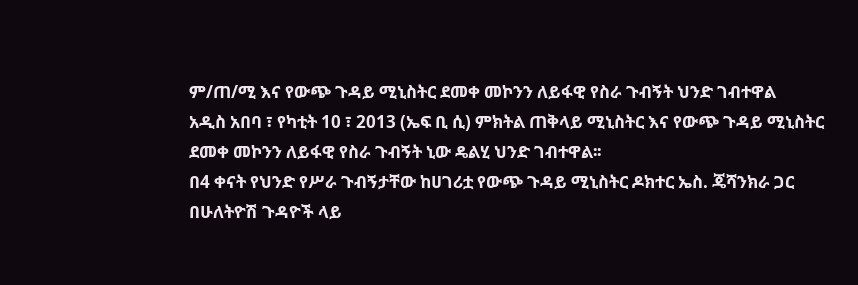ም/ጠ/ሚ እና የውጭ ጉዳይ ሚኒስትር ደመቀ መኮንን ለይፋዊ የስራ ጉብኝት ህንድ ገብተዋል
አዲስ አበባ ፣ የካቲት 10 ፣ 2013 (ኤፍ ቢ ሲ) ምክትል ጠቅላይ ሚኒስትር እና የውጭ ጉዳይ ሚኒስትር ደመቀ መኮንን ለይፋዊ የስራ ጉብኝት ኒው ዴልሂ ህንድ ገብተዋል፡፡
በ4 ቀናት የህንድ የሥራ ጉብኝታቸው ከሀገሪቷ የውጭ ጉዳይ ሚኒስትር ዶክተር ኤስ. ጄሻንክራ ጋር በሁለትዮሽ ጉዳዮች ላይ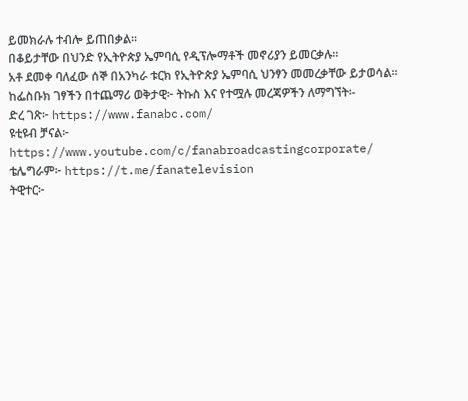ይመክራሉ ተብሎ ይጠበቃል፡፡
በቆይታቸው በህንድ የኢትዮጵያ ኤምባሲ የዲፕሎማቶች መኖሪያን ይመርቃሉ፡፡
አቶ ደመቀ ባለፈው ሰኞ በአንካራ ቱርክ የኢትዮጵያ ኤምባሲ ህንፃን መመረቃቸው ይታወሳል፡፡
ከፌስቡክ ገፃችን በተጨማሪ ወቅታዊ፦ ትኩስ እና የተሟሉ መረጃዎችን ለማግኘት፡-
ድረ ገጽ፦ https://www.fanabc.com/
ዩቲዩብ ቻናል፦ https://www.youtube.com/c/fanabroadcastingcorporate/
ቴሌግራም፦ https://t.me/fanatelevision
ትዊተር፦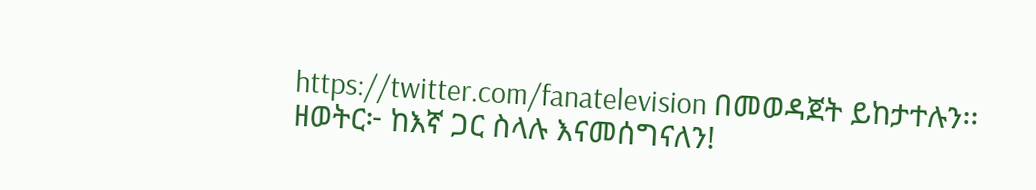https://twitter.com/fanatelevision በመወዳጀት ይከታተሉን፡፡
ዘወትር፦ ከእኛ ጋር ስላሉ እናመሰግናለን!